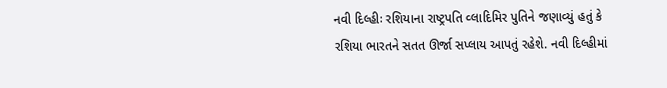નવી દિલ્હીઃ રશિયાના રાષ્ટ્રપતિ વ્લાદિમિર પુતિને જણાવ્યું હતું કે રશિયા ભારતને સતત ઊર્જા સપ્લાય આપતું રહેશે. નવી દિલ્હીમાં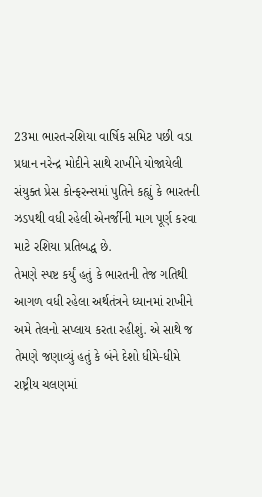23મા ભારત-રશિયા વાર્ષિક સમિટ પછી વડા પ્રધાન નરેન્દ્ર મોદીને સાથે રાખીને યોજાયેલી સંયુક્ત પ્રેસ કોન્ફરન્સમાં પુતિને કહ્યું કે ભારતની ઝડપથી વધી રહેલી એનર્જીની માગ પૂર્ણ કરવા માટે રશિયા પ્રતિબદ્ધ છે.
તેમણે સ્પષ્ટ કર્યું હતું કે ભારતની તેજ ગતિથી આગળ વધી રહેલા અર્થતંત્રને ધ્યાનમાં રાખીને અમે તેલનો સપ્લાય કરતા રહીશું. એ સાથે જ તેમણે જણાવ્યું હતું કે બંને દેશો ધીમે-ધીમે રાષ્ટ્રીય ચલણમાં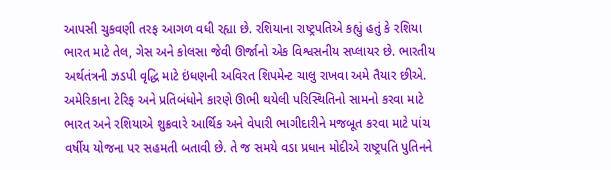આપસી ચુકવણી તરફ આગળ વધી રહ્યા છે. રશિયાના રાષ્ટ્રપતિએ કહ્યું હતું કે રશિયા ભારત માટે તેલ, ગેસ અને કોલસા જેવી ઊર્જાનો એક વિશ્વસનીય સપ્લાયર છે. ભારતીય અર્થતંત્રની ઝડપી વૃદ્ધિ માટે ઇંધણની અવિરત શિપમેન્ટ ચાલુ રાખવા અમે તૈયાર છીએ.
અમેરિકાના ટેરિફ અને પ્રતિબંધોને કારણે ઊભી થયેલી પરિસ્થિતિનો સામનો કરવા માટે ભારત અને રશિયાએ શુક્રવારે આર્થિક અને વેપારી ભાગીદારીને મજબૂત કરવા માટે પાંચ વર્ષીય યોજના પર સહમતી બતાવી છે. તે જ સમયે વડા પ્રધાન મોદીએ રાષ્ટ્રપતિ પુતિનને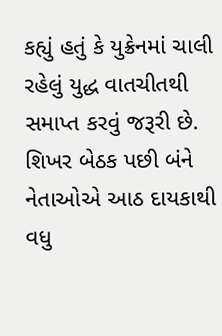કહ્યું હતું કે યુક્રેનમાં ચાલી રહેલું યુદ્ધ વાતચીતથી સમાપ્ત કરવું જરૂરી છે. શિખર બેઠક પછી બંને નેતાઓએ આઠ દાયકાથી વધુ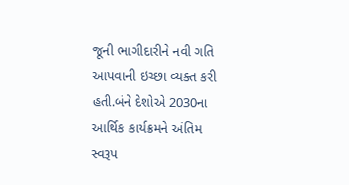જૂની ભાગીદારીને નવી ગતિ આપવાની ઇચ્છા વ્યક્ત કરી હતી.બંને દેશોએ 2030ના આર્થિક કાર્યક્રમને અંતિમ સ્વરૂપ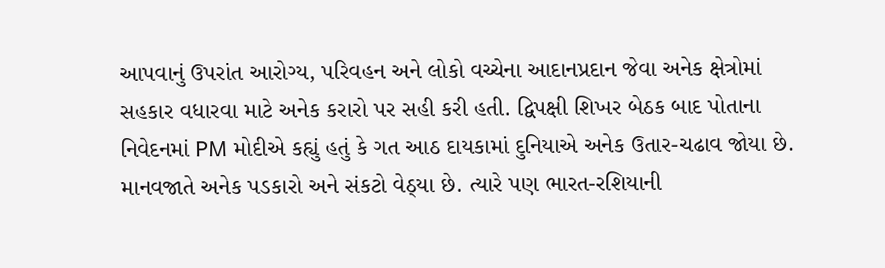આપવાનું ઉપરાંત આરોગ્ય, પરિવહન અને લોકો વચ્ચેના આદાનપ્રદાન જેવા અનેક ક્ષેત્રોમાં સહકાર વધારવા માટે અનેક કરારો પર સહી કરી હતી. દ્વિપક્ષી શિખર બેઠક બાદ પોતાના નિવેદનમાં PM મોદીએ કહ્યું હતું કે ગત આઠ દાયકામાં દુનિયાએ અનેક ઉતાર-ચઢાવ જોયા છે. માનવજાતે અનેક પડકારો અને સંકટો વેઠ્યા છે. ત્યારે પણ ભારત-રશિયાની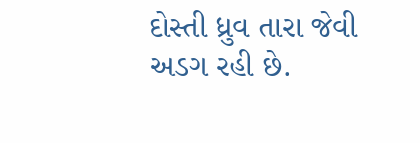દોસ્તી ધ્રુવ તારા જેવી અડગ રહી છે.